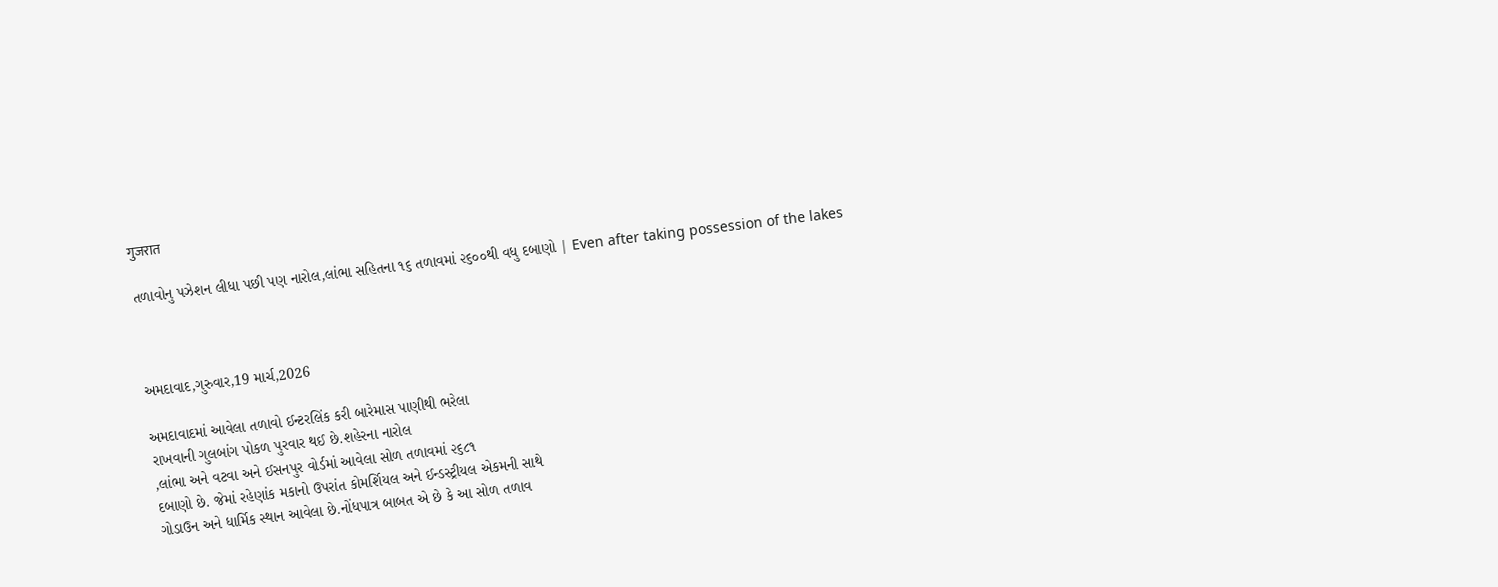गुजरात

તળાવોનુ પઝેશન લીધા પછી પણ નારોલ,લાંભા સહિતના ૧૬ તળાવમાં ૨૬૦૦થી વધુ દબાણો | Even after taking possession of the lakes



અમદાવાદ,ગુરુવાર,19 માર્ચ,2026

અમદાવાદમાં આવેલા તળાવો ઈન્ટરલિંક કરી બારેમાસ પાણીથી ભરેલા
રાખવાની ગુલબાંગ પોકળ પુરવાર થઈ છે.શહેરના નારોલ
,લાંભા અને વટવા અને ઈસનપુર વોર્ડમાં આવેલા સોળ તળાવમાં ૨૬૮૧
દબાણો છે. જેમાં રહેણાંક મકાનો ઉપરાંત કોમર્શિયલ અને ઈન્ડસ્ટ્રીયલ એકમની સાથે
ગોડાઉન અને ધાર્મિક સ્થાન આવેલા છે.નોંધપાત્ર બાબત એ છે કે આ સોળ તળાવ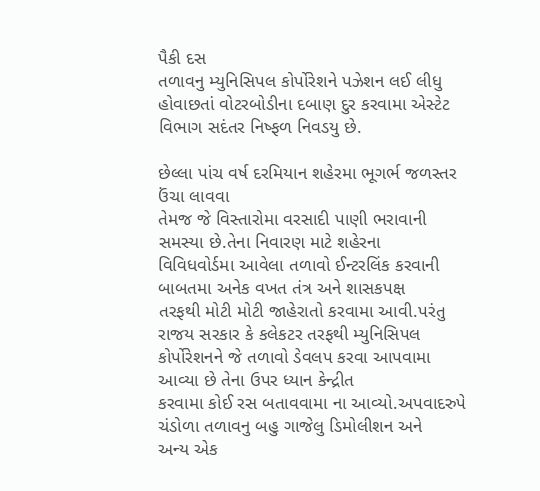પૈકી દસ
તળાવનુ મ્યુનિસિપલ કોર્પોરેશને પઝેશન લઈ લીધુ
હોવાછતાં વોટરબોડીના દબાણ દુર કરવામા એસ્ટેટ વિભાગ સદંતર નિષ્ફળ નિવડયુ છે.

છેલ્લા પાંચ વર્ષ દરમિયાન શહેરમા ભૂગર્ભ જળસ્તર ઉંચા લાવવા
તેમજ જે વિસ્તારોમા વરસાદી પાણી ભરાવાની સમસ્યા છે.તેના નિવારણ માટે શહેરના
વિવિધવોર્ડમા આવેલા તળાવો ઈન્ટરલિંક કરવાની બાબતમા અનેક વખત તંત્ર અને શાસકપક્ષ
તરફથી મોટી મોટી જાહેરાતો કરવામા આવી.પરંતુ રાજય સરકાર કે કલેકટર તરફથી મ્યુનિસિપલ
કોર્પોરેશનને જે તળાવો ડેવલપ કરવા આપવામા આવ્યા છે તેના ઉપર ધ્યાન કેન્દ્રીત
કરવામા કોઈ રસ બતાવવામા ના આવ્યો.અપવાદરુપે ચંડોળા તળાવનુ બહુ ગાજેલુ ડિમોલીશન અને
અન્ય એક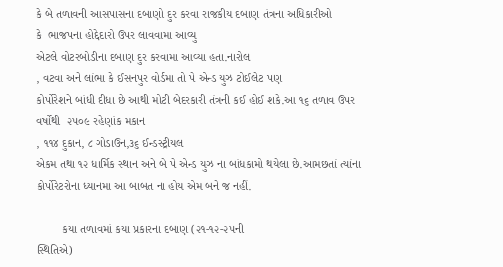કે બે તળાવની આસપાસના દબાણો દુર કરવા રાજકીય દબાણ તંત્રના અધિકારીઓ
કે  ભાજપના હોદ્દેદારો ઉપર લાવવામા આવ્યુ
એટલે વોટરબોડીના દબાણ દુર કરવામા આવ્યા હતા.નારોલ
, વટવા અને લાંભા કે ઈસનપુર વોર્ડમા તો પે એન્ડ યુઝ ટોઈલેટ પણ
કોર્પોરેશને બાંધી દીધા છે આથી મોટી બેદરકારી તંત્રની કઈ હોઈ શકે.આ ૧૬ તળાવ ઉપર
વર્ષોથી  ૨૫૦૯ રહેણાંક મકાન
, ૧૧૪ દુકાન, ૮ ગોડાઉન,૩૬ ઈન્ડસ્ટ્રીયલ
એકમ તથા ૧૨ ધાર્મિક સ્થાન અને બે પે એન્ડ યુઝ ના બાંધકામો થયેલા છે.આમછતાં ત્યાંના
કોર્પોરેટરોના ધ્યાનમા આ બાબત ના હોય એમ બને જ નહીં.

        કયા તળાવમાં કયા પ્રકારના દબાણ (૨૧-૧૨-૨૫ની
સ્થિતિએ)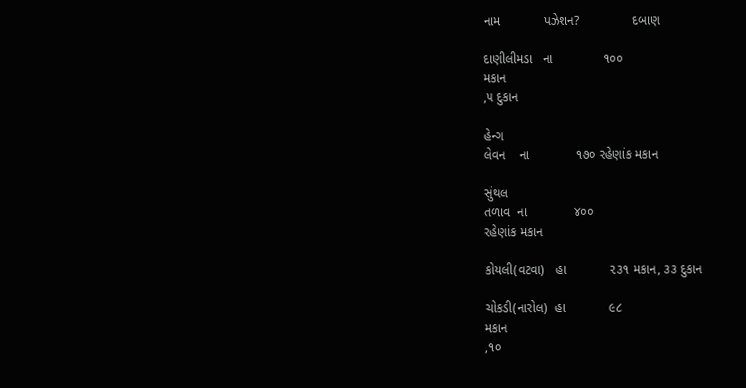નામ            પઝેશન?               દબાણ

દાણીલીમડા   ના              ૧૦૦
મકાન
,૫ દુકાન

હેન્ગ
લેવન    ના             ૧૭૦ રહેણાંક મકાન

સુંથલ
તળાવ  ના             ૪૦૦
રહેણાંક મકાન

કોયલી(વટવા)   હા            ૨૩૧ મકાન, ૩૩ દુકાન

ચોકડી(નારોલ)  હા            ૯૮
મકાન
,૧૦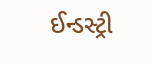ઈન્ડસ્ટ્રી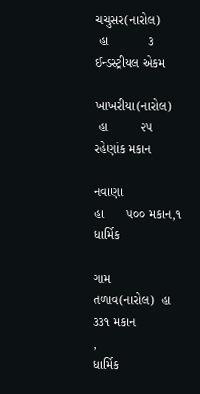ચચુસર(નારોલ)
 હા           ૩
ઈન્ડસ્ટ્રીયલ એકમ

ખાખરીયા(નારોલ)
 હા         ૨૫
રહેણાંક મકાન

નવાણા                હા      ૫૦૦ મકાન,૧ ધાર્મિક

ગામ
તળાવ(નારોલ)  હા     ૩૩૧ મકાન
,
ધાર્મિક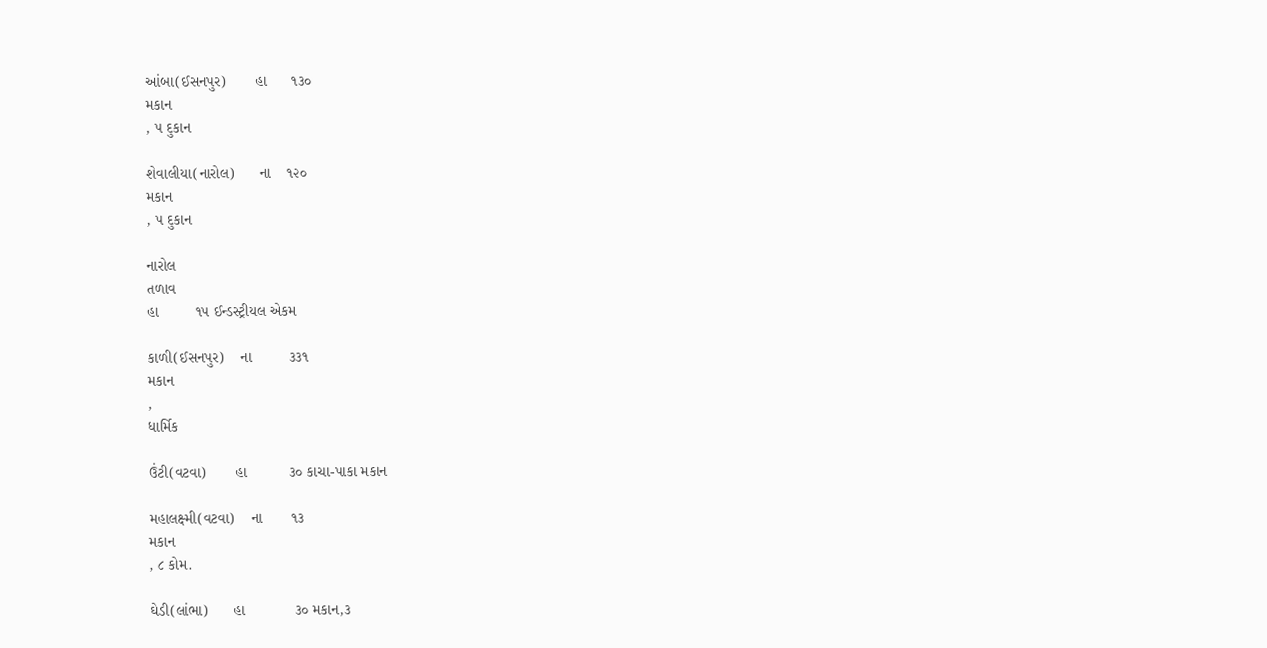આંબા(ઈસનપુર)       હા      ૧૩૦
મકાન
, ૫ દુકાન

શેવાલીયા(નારોલ)      ના    ૧૨૦
મકાન
, ૫ દુકાન

નારોલ
તળાવ
હા         ૧૫ ઈન્ડસ્ટ્રીયલ એકમ

કાળી(ઈસનપુર)    ના         ૩૩૧
મકાન
,
ધાર્મિક

ઉંટી(વટવા)       હા          ૩૦ કાચા-પાકા મકાન

મહાલક્ષ્મી(વટવા)    ના       ૧૩
મકાન
, ૮ કોમ.

ઘેડી(લાંભા)      હા            ૩૦ મકાન,૩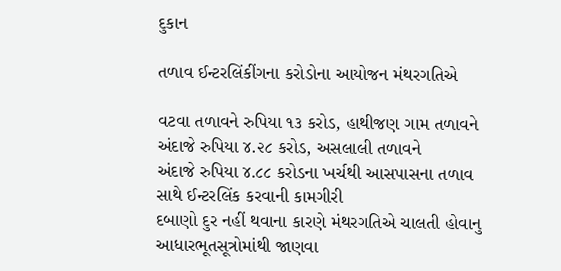દુકાન

તળાવ ઈન્ટરલિંકીંગના કરોડોના આયોજન મંથરગતિએ

વટવા તળાવને રુપિયા ૧૩ કરોડ, હાથીજણ ગામ તળાવને અંદાજે રુપિયા ૪.૨૮ કરોડ, અસલાલી તળાવને
અંદાજે રુપિયા ૪.૮૮ કરોડના ખર્ચથી આસપાસના તળાવ સાથે ઈન્ટરલિંક કરવાની કામગીરી
દબાણો દુર નહીં થવાના કારણે મંથરગતિએ ચાલતી હોવાનુ આધારભૂતસૂત્રોમાંથી જાણવા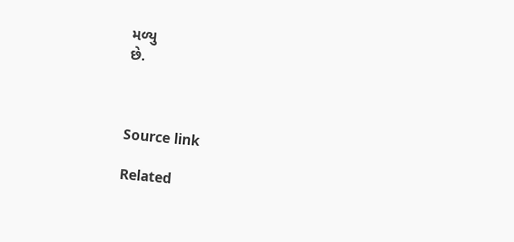મળ્યુ
છે.



Source link

Related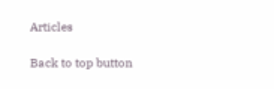Articles

Back to top button